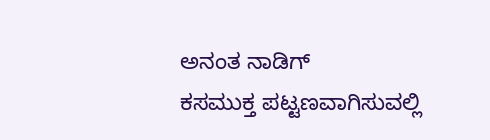ಅನಂತ ನಾಡಿಗ್
ಕಸಮುಕ್ತ ಪಟ್ಟಣವಾಗಿಸುವಲ್ಲಿ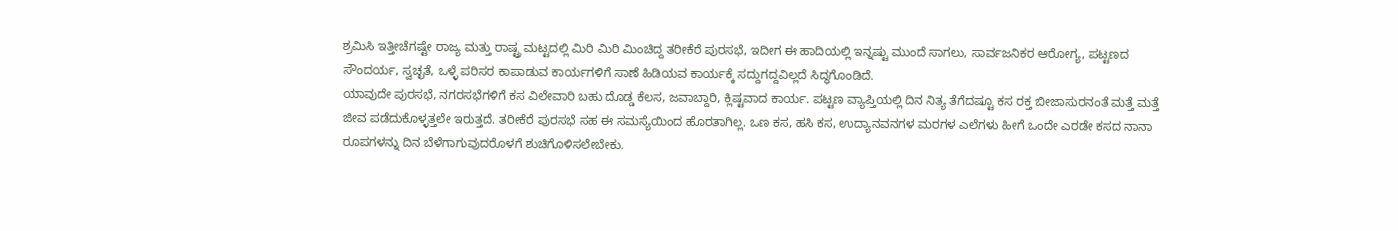ಶ್ರಮಿಸಿ ಇತ್ತೀಚೆಗಷ್ಟೇ ರಾಜ್ಯ ಮತ್ತು ರಾಷ್ಟ್ರ ಮಟ್ಟದಲ್ಲಿ ಮಿರಿ ಮಿರಿ ಮಿಂಚಿದ್ದ ತರೀಕೆರೆ ಪುರಸಭೆ, ಇದೀಗ ಈ ಹಾದಿಯಲ್ಲಿ ಇನ್ನಷ್ಟು ಮುಂದೆ ಸಾಗಲು, ಸಾರ್ವಜನಿಕರ ಆರೋಗ್ಯ, ಪಟ್ಟಣದ ಸೌಂದರ್ಯ, ಸ್ವಚ್ಛತೆ, ಒಳ್ಳೆ ಪರಿಸರ ಕಾಪಾಡುವ ಕಾರ್ಯಗಳಿಗೆ ಸಾಣೆ ಹಿಡಿಯವ ಕಾರ್ಯಕ್ಕೆ ಸದ್ದುಗದ್ದವಿಲ್ಲದೆ ಸಿದ್ಧಗೊಂಡಿದೆ.
ಯಾವುದೇ ಪುರಸಭೆ, ನಗರಸಭೆಗಳಿಗೆ ಕಸ ವಿಲೇವಾರಿ ಬಹು ದೊಡ್ಡ ಕೆಲಸ, ಜವಾಬ್ದಾರಿ, ಕ್ಲಿಷ್ಟವಾದ ಕಾರ್ಯ. ಪಟ್ಟಣ ವ್ಯಾಪ್ತಿಯಲ್ಲಿ ದಿನ ನಿತ್ಯ ತೆಗೆದಷ್ಟೂ ಕಸ ರಕ್ತ ಬೀಜಾಸುರನಂತೆ ಮತ್ತೆ ಮತ್ತೆ ಜೀವ ಪಡೆದುಕೊಳ್ಳತ್ತಲೇ ಇರುತ್ತದೆ. ತರೀಕೆರೆ ಪುರಸಭೆ ಸಹ ಈ ಸಮಸ್ಯೆಯಿಂದ ಹೊರತಾಗಿಲ್ಲ. ಒಣ ಕಸ, ಹಸಿ ಕಸ, ಉದ್ಯಾನವನಗಳ ಮರಗಳ ಎಲೆಗಳು ಹೀಗೆ ಒಂದೇ ಎರಡೇ ಕಸದ ನಾನಾ ರೂಪಗಳನ್ನು ದಿನ ಬೆಳೆಗಾಗುವುದರೊಳಗೆ ಶುಚಿಗೊಳಿಸಲೇಬೇಕು.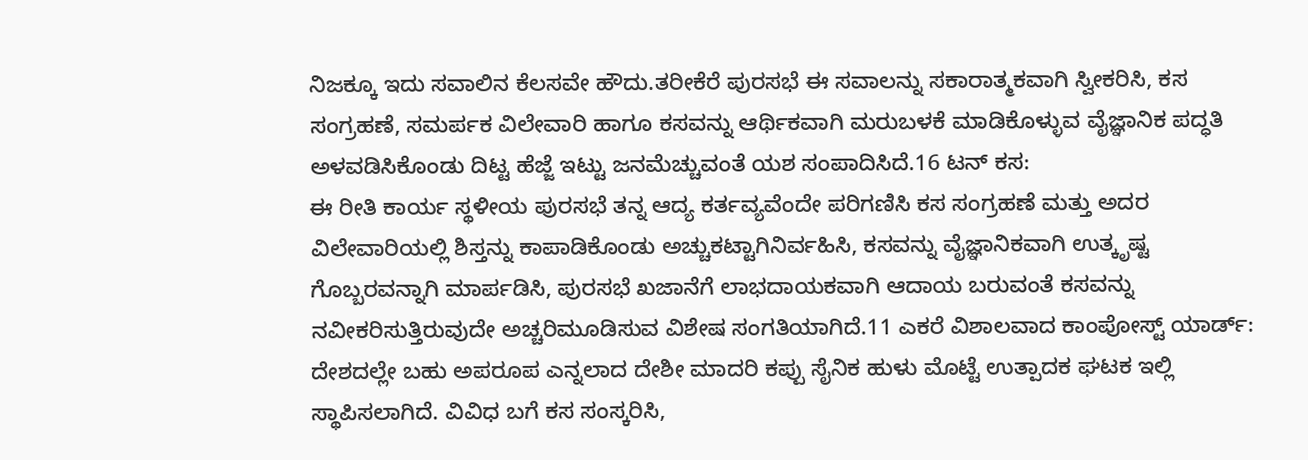ನಿಜಕ್ಕೂ ಇದು ಸವಾಲಿನ ಕೆಲಸವೇ ಹೌದು.ತರೀಕೆರೆ ಪುರಸಭೆ ಈ ಸವಾಲನ್ನು ಸಕಾರಾತ್ಮಕವಾಗಿ ಸ್ವೀಕರಿಸಿ, ಕಸ ಸಂಗ್ರಹಣೆ, ಸಮರ್ಪಕ ವಿಲೇವಾರಿ ಹಾಗೂ ಕಸವನ್ನು ಆರ್ಥಿಕವಾಗಿ ಮರುಬಳಕೆ ಮಾಡಿಕೊಳ್ಳುವ ವೈಜ್ಞಾನಿಕ ಪದ್ಧತಿ ಅಳವಡಿಸಿಕೊಂಡು ದಿಟ್ಟ ಹೆಜ್ಜೆ ಇಟ್ಟು ಜನಮೆಚ್ಚುವಂತೆ ಯಶ ಸಂಪಾದಿಸಿದೆ.16 ಟನ್ ಕಸ:
ಈ ರೀತಿ ಕಾರ್ಯ ಸ್ಥಳೀಯ ಪುರಸಭೆ ತನ್ನ ಆದ್ಯ ಕರ್ತವ್ಯವೆಂದೇ ಪರಿಗಣಿಸಿ ಕಸ ಸಂಗ್ರಹಣೆ ಮತ್ತು ಅದರ ವಿಲೇವಾರಿಯಲ್ಲಿ ಶಿಸ್ತನ್ನು ಕಾಪಾಡಿಕೊಂಡು ಅಚ್ಚುಕಟ್ಟಾಗಿನಿರ್ವಹಿಸಿ, ಕಸವನ್ನು ವೈಜ್ಞಾನಿಕವಾಗಿ ಉತ್ಕೃಷ್ಟ ಗೊಬ್ಬರವನ್ನಾಗಿ ಮಾರ್ಪಡಿಸಿ, ಪುರಸಭೆ ಖಜಾನೆಗೆ ಲಾಭದಾಯಕವಾಗಿ ಆದಾಯ ಬರುವಂತೆ ಕಸವನ್ನು ನವೀಕರಿಸುತ್ತಿರುವುದೇ ಅಚ್ಚರಿಮೂಡಿಸುವ ವಿಶೇಷ ಸಂಗತಿಯಾಗಿದೆ.11 ಎಕರೆ ವಿಶಾಲವಾದ ಕಾಂಪೋಸ್ಟ್ ಯಾರ್ಡ್:
ದೇಶದಲ್ಲೇ ಬಹು ಅಪರೂಪ ಎನ್ನಲಾದ ದೇಶೀ ಮಾದರಿ ಕಪ್ಪು ಸೈನಿಕ ಹುಳು ಮೊಟ್ಟೆ ಉತ್ಪಾದಕ ಘಟಕ ಇಲ್ಲಿ ಸ್ಥಾಪಿಸಲಾಗಿದೆ. ವಿವಿಧ ಬಗೆ ಕಸ ಸಂಸ್ಕರಿಸಿ,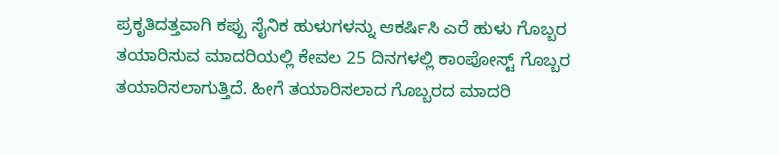ಪ್ರಕೃತಿದತ್ತವಾಗಿ ಕಪ್ಪು ಸೈನಿಕ ಹುಳುಗಳನ್ನು ಆಕರ್ಷಿಸಿ ಎರೆ ಹುಳು ಗೊಬ್ಬರ ತಯಾರಿಸುವ ಮಾದರಿಯಲ್ಲಿ ಕೇವಲ 25 ದಿನಗಳಲ್ಲಿ ಕಾಂಪೋಸ್ಟ್ ಗೊಬ್ಬರ ತಯಾರಿಸಲಾಗುತ್ತಿದೆ. ಹೀಗೆ ತಯಾರಿಸಲಾದ ಗೊಬ್ಬರದ ಮಾದರಿ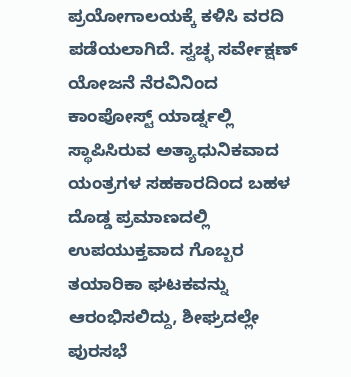ಪ್ರಯೋಗಾಲಯಕ್ಕೆ ಕಳಿಸಿ ವರದಿ ಪಡೆಯಲಾಗಿದೆ. ಸ್ವಚ್ಛ ಸರ್ವೇಕ್ಷಣ್ ಯೋಜನೆ ನೆರವಿನಿಂದ ಕಾಂಪೋಸ್ಟ್ ಯಾರ್ಡ್ನಲ್ಲಿ ಸ್ಥಾಪಿಸಿರುವ ಅತ್ಯಾಧುನಿಕವಾದ ಯಂತ್ರಗಳ ಸಹಕಾರದಿಂದ ಬಹಳ ದೊಡ್ಡ ಪ್ರಮಾಣದಲ್ಲಿ ಉಪಯುಕ್ತವಾದ ಗೊಬ್ಬರ ತಯಾರಿಕಾ ಘಟಕವನ್ನು ಆರಂಭಿಸಲಿದ್ದು, ಶೀಘ್ರದಲ್ಲೇ ಪುರಸಭೆ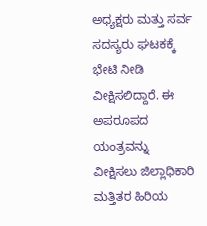ಅಧ್ಯಕ್ಷರು ಮತ್ತು ಸರ್ವ ಸದಸ್ಯರು ಘಟಕಕ್ಕೆ ಭೇಟಿ ನೀಡಿ ವೀಕ್ಷಿಸಲಿದ್ದಾರೆ. ಈ ಅಪರೂಪದ ಯಂತ್ರವನ್ನು ವೀಕ್ಷಿಸಲು ಜಿಲ್ಲಾಧಿಕಾರಿ ಮತ್ತಿತರ ಹಿರಿಯ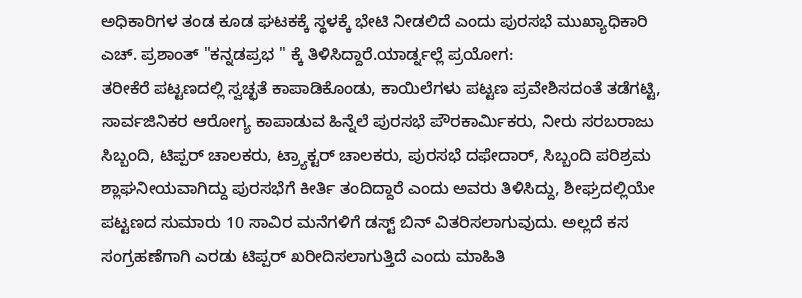ಅಧಿಕಾರಿಗಳ ತಂಡ ಕೂಡ ಘಟಕಕ್ಕೆ ಸ್ಥಳಕ್ಕೆ ಭೇಟಿ ನೀಡಲಿದೆ ಎಂದು ಪುರಸಭೆ ಮುಖ್ಯಾಧಿಕಾರಿ ಎಚ್. ಪ್ರಶಾಂತ್ "ಕನ್ನಡಪ್ರಭ " ಕ್ಕೆ ತಿಳಿಸಿದ್ದಾರೆ.ಯಾರ್ಡ್ನಲ್ಲೆ ಪ್ರಯೋಗ:
ತರೀಕೆರೆ ಪಟ್ಟಣದಲ್ಲಿ ಸ್ವಚ್ಛತೆ ಕಾಪಾಡಿಕೊಂಡು, ಕಾಯಿಲೆಗಳು ಪಟ್ಟಣ ಪ್ರವೇಶಿಸದಂತೆ ತಡೆಗಟ್ಟಿ, ಸಾರ್ವಜಿನಿಕರ ಆರೋಗ್ಯ ಕಾಪಾಡುವ ಹಿನ್ನೆಲೆ ಪುರಸಭೆ ಪೌರಕಾರ್ಮಿಕರು, ನೀರು ಸರಬರಾಜು ಸಿಬ್ಬಂದಿ, ಟಿಪ್ಪರ್ ಚಾಲಕರು, ಟ್ರ್ಯಾಕ್ಟರ್ ಚಾಲಕರು, ಪುರಸಭೆ ದಫೇದಾರ್, ಸಿಬ್ಬಂದಿ ಪರಿಶ್ರಮ ಶ್ಲಾಘನೀಯವಾಗಿದ್ದು ಪುರಸಭೆಗೆ ಕೀರ್ತಿ ತಂದಿದ್ದಾರೆ ಎಂದು ಅವರು ತಿಳಿಸಿದ್ದು, ಶೀಘ್ರದಲ್ಲಿಯೇ ಪಟ್ಟಣದ ಸುಮಾರು 10 ಸಾವಿರ ಮನೆಗಳಿಗೆ ಡಸ್ಟ್ ಬಿನ್ ವಿತರಿಸಲಾಗುವುದು. ಅಲ್ಲದೆ ಕಸ ಸಂಗ್ರಹಣೆಗಾಗಿ ಎರಡು ಟಿಪ್ಪರ್ ಖರೀದಿಸಲಾಗುತ್ತಿದೆ ಎಂದು ಮಾಹಿತಿ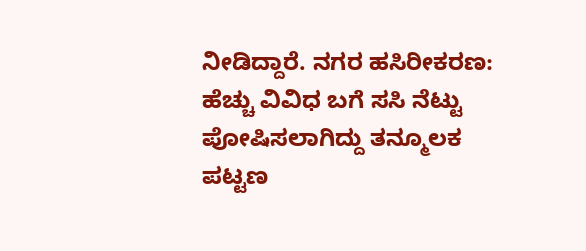ನೀಡಿದ್ದಾರೆ. ನಗರ ಹಸಿರೀಕರಣ:
ಹೆಚ್ಚು ವಿವಿಧ ಬಗೆ ಸಸಿ ನೆಟ್ಟು ಪೋಷಿಸಲಾಗಿದ್ದು ತನ್ಮೂಲಕ ಪಟ್ಟಣ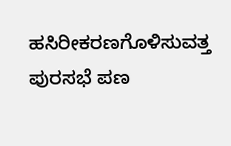ಹಸಿರೀಕರಣಗೊಳಿಸುವತ್ತ ಪುರಸಭೆ ಪಣ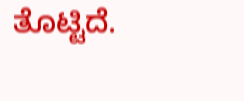ತೊಟ್ಟಿದೆ.